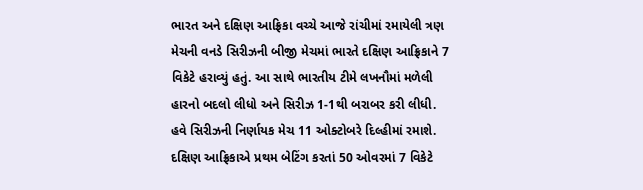ભારત અને દક્ષિણ આફ્રિકા વચ્ચે આજે રાંચીમાં રમાયેલી ત્રણ મેચની વનડે સિરીઝની બીજી મેચમાં ભારતે દક્ષિણ આફ્રિકાને 7 વિકેટે હરાવ્યું હતું. આ સાથે ભારતીય ટીમે લખનૌમાં મળેલી હારનો બદલો લીધો અને સિરીઝ 1-1થી બરાબર કરી લીધી. હવે સિરીઝની નિર્ણાયક મેચ 11 ઓક્ટોબરે દિલ્હીમાં રમાશે.
દક્ષિણ આફ્રિકાએ પ્રથમ બેટિંગ કરતાં 50 ઓવરમાં 7 વિકેટે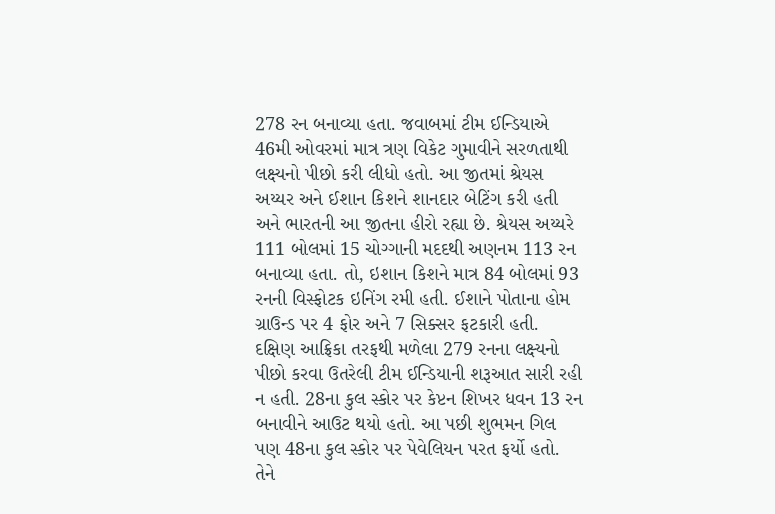278 રન બનાવ્યા હતા. જવાબમાં ટીમ ઈન્ડિયાએ 46મી ઓવરમાં માત્ર ત્રણ વિકેટ ગુમાવીને સરળતાથી લક્ષ્યનો પીછો કરી લીધો હતો. આ જીતમાં શ્રેયસ અય્યર અને ઈશાન કિશને શાનદાર બેટિંગ કરી હતી અને ભારતની આ જીતના હીરો રહ્યા છે. શ્રેયસ અય્યરે 111 બોલમાં 15 ચોગ્ગાની મદદથી અણનમ 113 રન બનાવ્યા હતા. તો, ઇશાન કિશને માત્ર 84 બોલમાં 93 રનની વિસ્ફોટક ઇનિંગ રમી હતી. ઈશાને પોતાના હોમ ગ્રાઉન્ડ પર 4 ફોર અને 7 સિક્સર ફટકારી હતી.
દક્ષિણ આફ્રિકા તરફથી મળેલા 279 રનના લક્ષ્યનો પીછો કરવા ઉતરેલી ટીમ ઈન્ડિયાની શરૂઆત સારી રહી ન હતી. 28ના કુલ સ્કોર પર કેપ્ટન શિખર ધવન 13 રન બનાવીને આઉટ થયો હતો. આ પછી શુભમન ગિલ પણ 48ના કુલ સ્કોર પર પેવેલિયન પરત ફર્યો હતો. તેને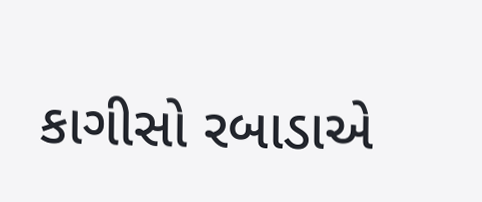કાગીસો રબાડાએ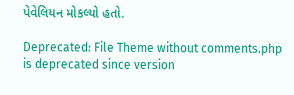પેવેલિયન મોકલ્યો હતો.

Deprecated: File Theme without comments.php is deprecated since version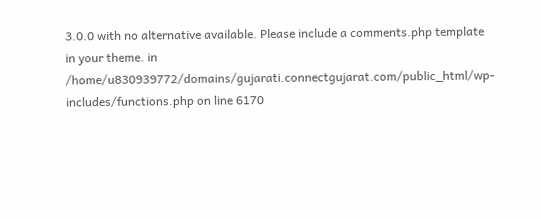3.0.0 with no alternative available. Please include a comments.php template in your theme. in /home/u830939772/domains/gujarati.connectgujarat.com/public_html/wp-includes/functions.php on line 6170